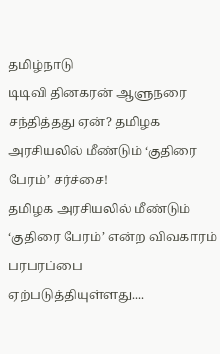தமிழ்நாடு
டிடிவி தினகரன் ஆளுநரை சந்தித்தது ஏன்? தமிழக அரசியலில் மீண்டும் ‘குதிரை பேரம்’ சர்ச்சை!
தமிழக அரசியலில் மீண்டும் ‘குதிரை பேரம்’ என்ற விவகாரம் பரபரப்பை ஏற்படுத்தியுள்ளது....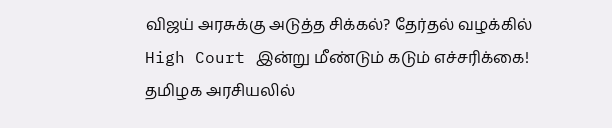விஜய் அரசுக்கு அடுத்த சிக்கல்? தேர்தல் வழக்கில் High Court இன்று மீண்டும் கடும் எச்சரிக்கை!
தமிழக அரசியலில்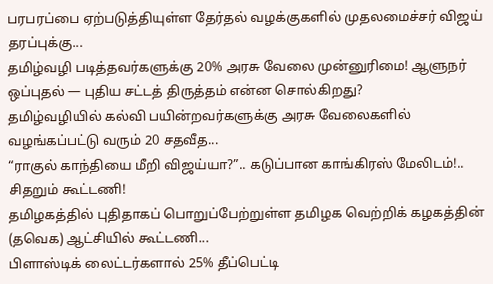பரபரப்பை ஏற்படுத்தியுள்ள தேர்தல் வழக்குகளில் முதலமைச்சர் விஜய் தரப்புக்கு...
தமிழ்வழி படித்தவர்களுக்கு 20% அரசு வேலை முன்னுரிமை! ஆளுநர் ஒப்புதல் — புதிய சட்டத் திருத்தம் என்ன சொல்கிறது?
தமிழ்வழியில் கல்வி பயின்றவர்களுக்கு அரசு வேலைகளில் வழங்கப்பட்டு வரும் 20 சதவீத...
“ராகுல் காந்தியை மீறி விஜய்யா?”.. கடுப்பான காங்கிரஸ் மேலிடம்!.. சிதறும் கூட்டணி!
தமிழகத்தில் புதிதாகப் பொறுப்பேற்றுள்ள தமிழக வெற்றிக் கழகத்தின் (தவெக) ஆட்சியில் கூட்டணி...
பிளாஸ்டிக் லைட்டர்களால் 25% தீப்பெட்டி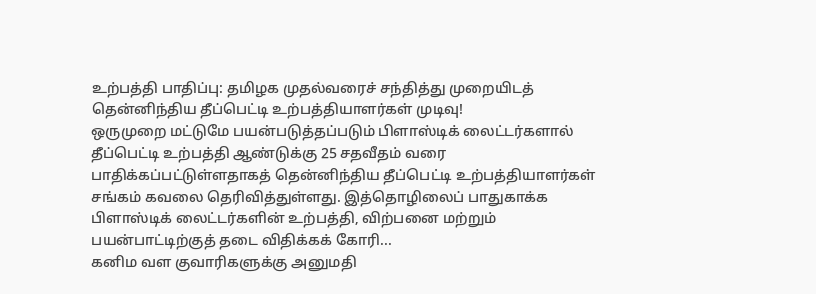உற்பத்தி பாதிப்பு: தமிழக முதல்வரைச் சந்தித்து முறையிடத் தென்னிந்திய தீப்பெட்டி உற்பத்தியாளர்கள் முடிவு!
ஒருமுறை மட்டுமே பயன்படுத்தப்படும் பிளாஸ்டிக் லைட்டர்களால் தீப்பெட்டி உற்பத்தி ஆண்டுக்கு 25 சதவீதம் வரை பாதிக்கப்பட்டுள்ளதாகத் தென்னிந்திய தீப்பெட்டி உற்பத்தியாளர்கள் சங்கம் கவலை தெரிவித்துள்ளது. இத்தொழிலைப் பாதுகாக்க பிளாஸ்டிக் லைட்டர்களின் உற்பத்தி, விற்பனை மற்றும் பயன்பாட்டிற்குத் தடை விதிக்கக் கோரி...
கனிம வள குவாரிகளுக்கு அனுமதி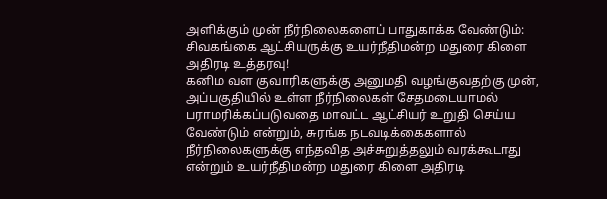அளிக்கும் முன் நீர்நிலைகளைப் பாதுகாக்க வேண்டும்: சிவகங்கை ஆட்சியருக்கு உயர்நீதிமன்ற மதுரை கிளை அதிரடி உத்தரவு!
கனிம வள குவாரிகளுக்கு அனுமதி வழங்குவதற்கு முன், அப்பகுதியில் உள்ள நீர்நிலைகள் சேதமடையாமல் பராமரிக்கப்படுவதை மாவட்ட ஆட்சியர் உறுதி செய்ய வேண்டும் என்றும், சுரங்க நடவடிக்கைகளால் நீர்நிலைகளுக்கு எந்தவித அச்சுறுத்தலும் வரக்கூடாது என்றும் உயர்நீதிமன்ற மதுரை கிளை அதிரடி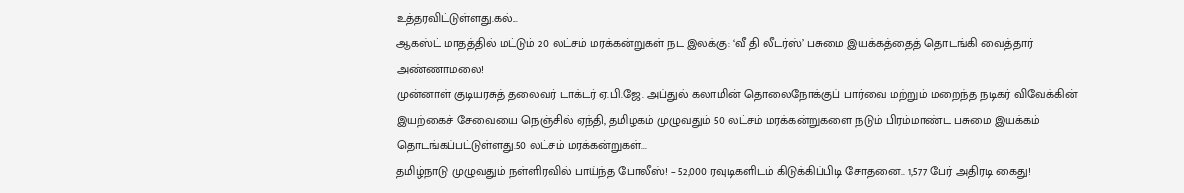உத்தரவிட்டுள்ளது.கல்...
ஆகஸ்ட் மாதத்தில் மட்டும் 20 லட்சம் மரக்கன்றுகள் நட இலக்கு: ‘வீ தி லீடர்ஸ்’ பசுமை இயக்கத்தைத் தொடங்கி வைத்தார் அண்ணாமலை!
முன்னாள் குடியரசுத் தலைவர் டாக்டர் ஏ.பி.ஜே. அப்துல் கலாமின் தொலைநோக்குப் பார்வை மற்றும் மறைந்த நடிகர் விவேக்கின் இயற்கைச் சேவையை நெஞ்சில் ஏந்தி, தமிழகம் முழுவதும் 50 லட்சம் மரக்கன்றுகளை நடும் பிரம்மாண்ட பசுமை இயக்கம் தொடங்கப்பட்டுள்ளது.50 லட்சம் மரக்கன்றுகள்...
தமிழ்நாடு முழுவதும் நள்ளிரவில் பாய்ந்த போலீஸ்! – 52,000 ரவுடிகளிடம் கிடுக்கிப்பிடி சோதனை.. 1,577 பேர் அதிரடி கைது!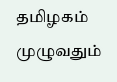தமிழகம் முழுவதும்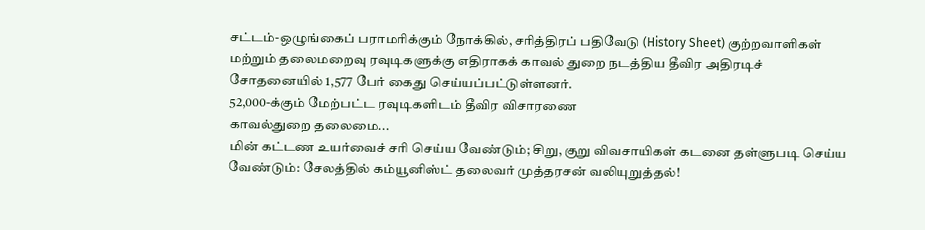சட்டம்-ஒழுங்கைப் பராமரிக்கும் நோக்கில், சரித்திரப் பதிவேடு (History Sheet) குற்றவாளிகள் மற்றும் தலைமறைவு ரவுடிகளுக்கு எதிராகக் காவல் துறை நடத்திய தீவிர அதிரடிச் சோதனையில் 1,577 பேர் கைது செய்யப்பட்டுள்ளனர்.
52,000-க்கும் மேற்பட்ட ரவுடிகளிடம் தீவிர விசாரணை
காவல்துறை தலைமை...
மின் கட்டண உயர்வைச் சரி செய்ய வேண்டும்; சிறு, குறு விவசாயிகள் கடனை தள்ளுபடி செய்ய வேண்டும்: சேலத்தில் கம்யூனிஸ்ட் தலைவர் முத்தரசன் வலியுறுத்தல்!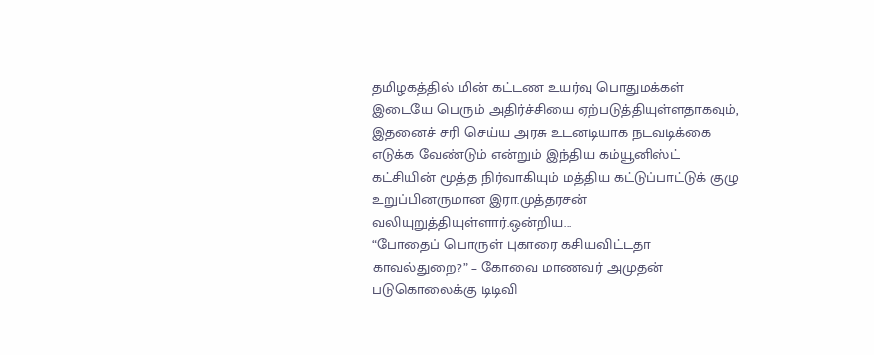தமிழகத்தில் மின் கட்டண உயர்வு பொதுமக்கள் இடையே பெரும் அதிர்ச்சியை ஏற்படுத்தியுள்ளதாகவும், இதனைச் சரி செய்ய அரசு உடனடியாக நடவடிக்கை எடுக்க வேண்டும் என்றும் இந்திய கம்யூனிஸ்ட் கட்சியின் மூத்த நிர்வாகியும் மத்திய கட்டுப்பாட்டுக் குழு உறுப்பினருமான இரா.முத்தரசன் வலியுறுத்தியுள்ளார்.ஒன்றிய...
“போதைப் பொருள் புகாரை கசியவிட்டதா காவல்துறை?” – கோவை மாணவர் அமுதன் படுகொலைக்கு டிடிவி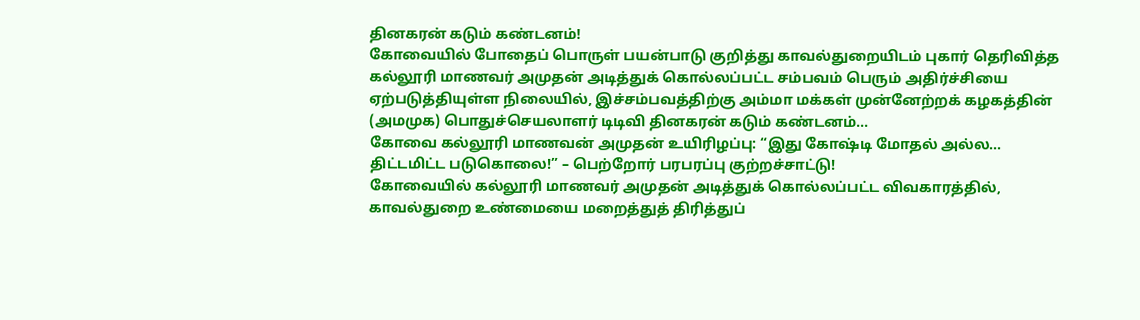தினகரன் கடும் கண்டனம்!
கோவையில் போதைப் பொருள் பயன்பாடு குறித்து காவல்துறையிடம் புகார் தெரிவித்த கல்லூரி மாணவர் அமுதன் அடித்துக் கொல்லப்பட்ட சம்பவம் பெரும் அதிர்ச்சியை ஏற்படுத்தியுள்ள நிலையில், இச்சம்பவத்திற்கு அம்மா மக்கள் முன்னேற்றக் கழகத்தின் (அமமுக) பொதுச்செயலாளர் டிடிவி தினகரன் கடும் கண்டனம்...
கோவை கல்லூரி மாணவன் அமுதன் உயிரிழப்பு: “இது கோஷ்டி மோதல் அல்ல… திட்டமிட்ட படுகொலை!” – பெற்றோர் பரபரப்பு குற்றச்சாட்டு!
கோவையில் கல்லூரி மாணவர் அமுதன் அடித்துக் கொல்லப்பட்ட விவகாரத்தில், காவல்துறை உண்மையை மறைத்துத் திரித்துப்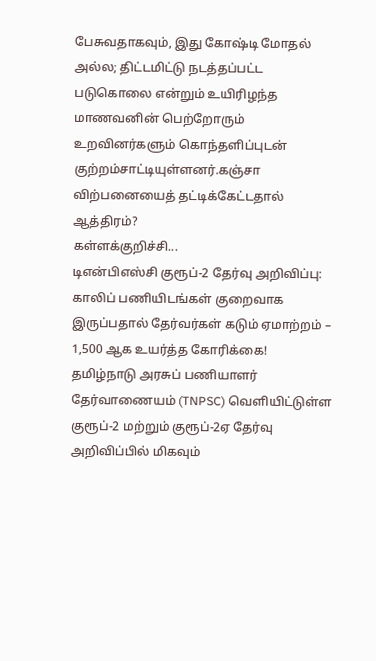பேசுவதாகவும், இது கோஷ்டி மோதல் அல்ல; திட்டமிட்டு நடத்தப்பட்ட படுகொலை என்றும் உயிரிழந்த மாணவனின் பெற்றோரும் உறவினர்களும் கொந்தளிப்புடன் குற்றம்சாட்டியுள்ளனர்.கஞ்சா விற்பனையைத் தட்டிக்கேட்டதால் ஆத்திரம்?
கள்ளக்குறிச்சி...
டிஎன்பிஎஸ்சி குரூப்-2 தேர்வு அறிவிப்பு: காலிப் பணியிடங்கள் குறைவாக இருப்பதால் தேர்வர்கள் கடும் ஏமாற்றம் – 1,500 ஆக உயர்த்த கோரிக்கை!
தமிழ்நாடு அரசுப் பணியாளர் தேர்வாணையம் (TNPSC) வெளியிட்டுள்ள குரூப்-2 மற்றும் குரூப்-2ஏ தேர்வு அறிவிப்பில் மிகவும்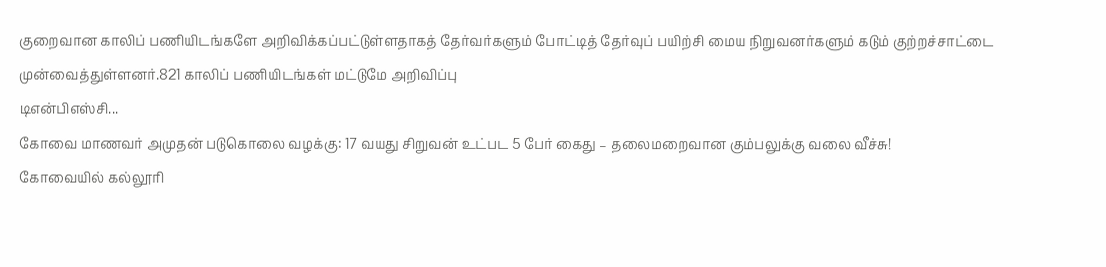குறைவான காலிப் பணியிடங்களே அறிவிக்கப்பட்டுள்ளதாகத் தேர்வர்களும் போட்டித் தேர்வுப் பயிற்சி மைய நிறுவனர்களும் கடும் குற்றச்சாட்டை முன்வைத்துள்ளனர்.821 காலிப் பணியிடங்கள் மட்டுமே அறிவிப்பு
டிஎன்பிஎஸ்சி...
கோவை மாணவர் அமுதன் படுகொலை வழக்கு: 17 வயது சிறுவன் உட்பட 5 பேர் கைது – தலைமறைவான கும்பலுக்கு வலை வீச்சு!
கோவையில் கல்லூரி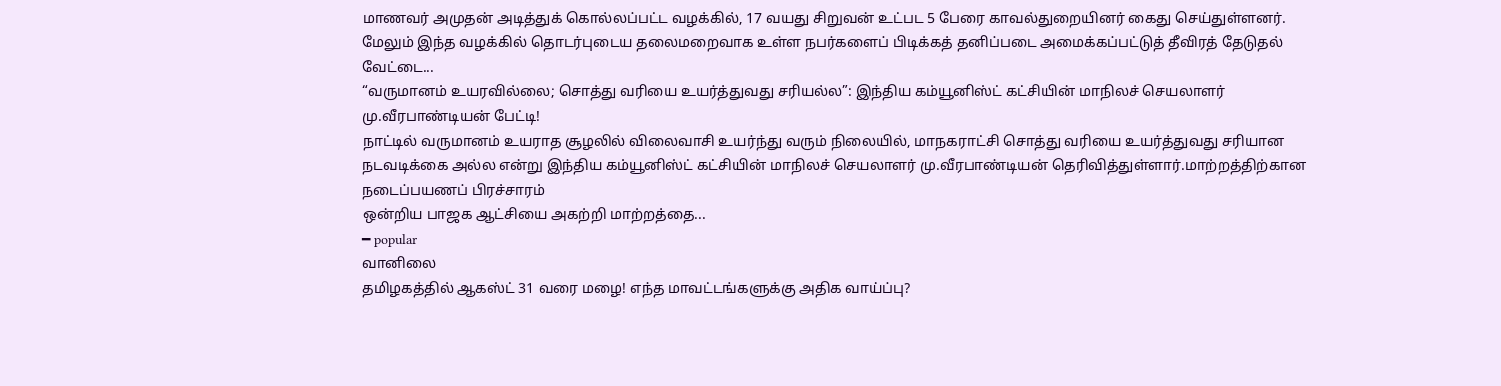மாணவர் அமுதன் அடித்துக் கொல்லப்பட்ட வழக்கில், 17 வயது சிறுவன் உட்பட 5 பேரை காவல்துறையினர் கைது செய்துள்ளனர். மேலும் இந்த வழக்கில் தொடர்புடைய தலைமறைவாக உள்ள நபர்களைப் பிடிக்கத் தனிப்படை அமைக்கப்பட்டுத் தீவிரத் தேடுதல் வேட்டை...
“வருமானம் உயரவில்லை; சொத்து வரியை உயர்த்துவது சரியல்ல”: இந்திய கம்யூனிஸ்ட் கட்சியின் மாநிலச் செயலாளர் மு.வீரபாண்டியன் பேட்டி!
நாட்டில் வருமானம் உயராத சூழலில் விலைவாசி உயர்ந்து வரும் நிலையில், மாநகராட்சி சொத்து வரியை உயர்த்துவது சரியான நடவடிக்கை அல்ல என்று இந்திய கம்யூனிஸ்ட் கட்சியின் மாநிலச் செயலாளர் மு.வீரபாண்டியன் தெரிவித்துள்ளார்.மாற்றத்திற்கான நடைப்பயணப் பிரச்சாரம்
ஒன்றிய பாஜக ஆட்சியை அகற்றி மாற்றத்தை...
━ popular
வானிலை
தமிழகத்தில் ஆகஸ்ட் 31 வரை மழை! எந்த மாவட்டங்களுக்கு அதிக வாய்ப்பு?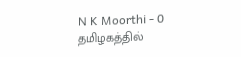N K Moorthi - 0
தமிழகத்தில்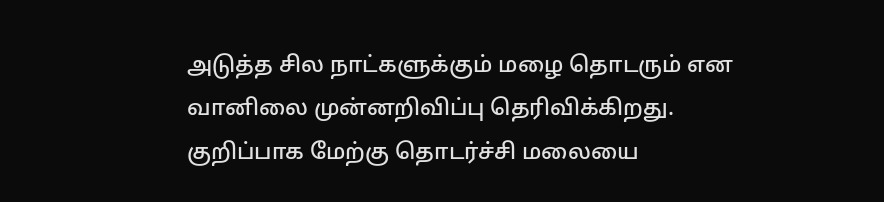அடுத்த சில நாட்களுக்கும் மழை தொடரும் என வானிலை முன்னறிவிப்பு தெரிவிக்கிறது. குறிப்பாக மேற்கு தொடர்ச்சி மலையை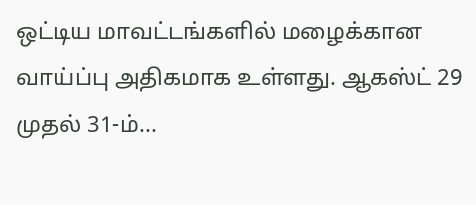ஒட்டிய மாவட்டங்களில் மழைக்கான வாய்ப்பு அதிகமாக உள்ளது. ஆகஸ்ட் 29 முதல் 31-ம்...